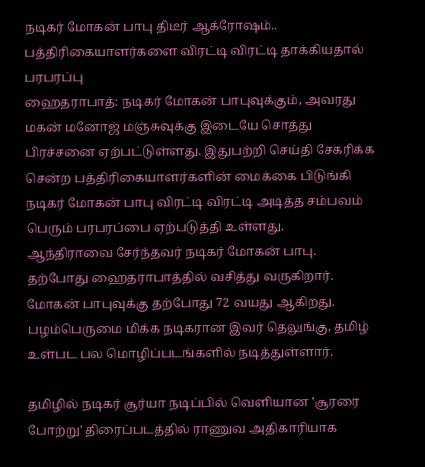நடிகர் மோகன் பாபு திடீர் ஆக்ரோஷம்.. பத்திரிகையாளர்களை விரட்டி விரட்டி தாக்கியதால் பரபரப்பு
ஹைதராபாத்: நடிகர் மோகன் பாபுவுக்கும், அவரது மகன் மனோஜ் மஞ்சுவுக்கு இடையே சொத்து பிரச்சனை ஏற்பட்டுள்ளது. இதுபற்றி செய்தி சேகரிக்க சென்ற பத்திரிகையாளர்களின் மைக்கை பிடுங்கி நடிகர் மோகன் பாபு விரட்டி விரட்டி அடித்த சம்பவம் பெரும் பரபரப்பை ஏற்படுத்தி உள்ளது.
ஆந்திராவை சேர்ந்தவர் நடிகர் மோகன் பாபு. தற்போது ஹைதராபாத்தில் வசித்து வருகிறார். மோகன் பாபுவுக்கு தற்போது 72 வயது ஆகிறது. பழம்பெருமை மிக்க நடிகரான இவர் தெலுங்கு, தமிழ் உள்பட பல மொழிப்படங்களில் நடித்துள்ளார்.

தமிழில் நடிகர் சூர்யா நடிப்பில் வெளியான ‛சூரரை போற்று' திரைப்படத்தில் ராணுவ அதிகாரியாக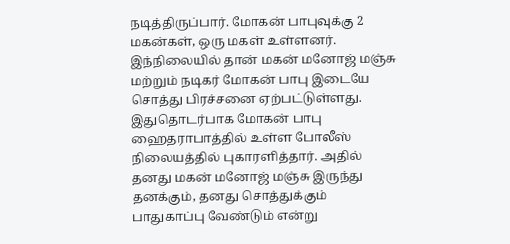நடித்திருப்பார். மோகன் பாபுவுக்கு 2 மகன்கள், ஒரு மகள் உள்ளனர். இந்நிலையில் தான் மகன் மனோஜ் மஞ்சு மற்றும் நடிகர் மோகன் பாபு இடையே சொத்து பிரச்சனை ஏற்பட்டுள்ளது.
இதுதொடர்பாக மோகன் பாபு ஹைதராபாத்தில் உள்ள போலீஸ் நிலையத்தில் புகாரளித்தார். அதில் தனது மகன் மனோஜ் மஞ்சு இருந்து தனக்கும், தனது சொத்துக்கும் பாதுகாப்பு வேண்டும் என்று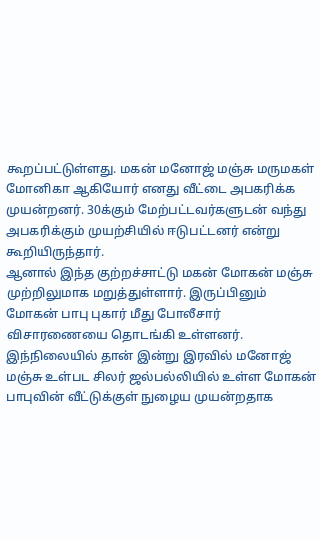கூறப்பட்டுள்ளது. மகன் மனோஜ் மஞ்சு மருமகள் மோனிகா ஆகியோர் எனது வீட்டை அபகரிக்க முயன்றனர். 30க்கும் மேற்பட்டவர்களுடன் வந்து அபகரிக்கும் முயற்சியில் ஈடுபட்டனர் என்று கூறியிருந்தார்.
ஆனால் இந்த குற்றச்சாட்டு மகன் மோகன் மஞ்சு முற்றிலுமாக மறுத்துள்ளார். இருப்பினும் மோகன் பாபு புகார் மீது போலீசார் விசாரணையை தொடங்கி உள்ளனர். இந்நிலையில் தான் இன்று இரவில் மனோஜ் மஞ்சு உள்பட சிலர் ஜல்பல்லியில் உள்ள மோகன் பாபுவின் வீட்டுக்குள் நுழைய முயன்றதாக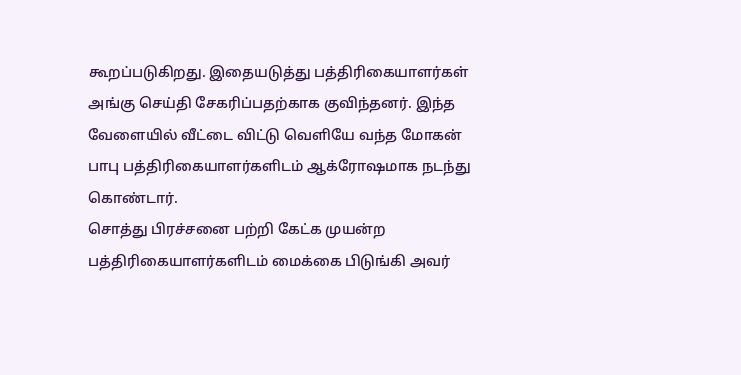கூறப்படுகிறது. இதையடுத்து பத்திரிகையாளர்கள் அங்கு செய்தி சேகரிப்பதற்காக குவிந்தனர். இந்த வேளையில் வீட்டை விட்டு வெளியே வந்த மோகன் பாபு பத்திரிகையாளர்களிடம் ஆக்ரோஷமாக நடந்து கொண்டார்.
சொத்து பிரச்சனை பற்றி கேட்க முயன்ற பத்திரிகையாளர்களிடம் மைக்கை பிடுங்கி அவர்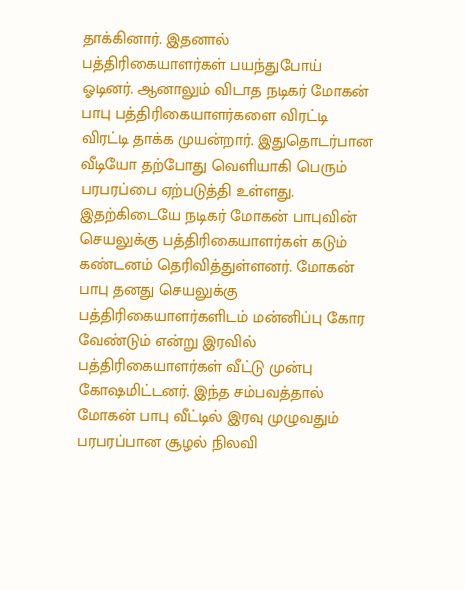தாக்கினார். இதனால் பத்திரிகையாளர்கள் பயந்துபோய் ஓடினர். ஆனாலும் விடாத நடிகர் மோகன் பாபு பத்திரிகையாளர்களை விரட்டி விரட்டி தாக்க முயன்றார். இதுதொடர்பான வீடியோ தற்போது வெளியாகி பெரும் பரபரப்பை ஏற்படுத்தி உள்ளது.
இதற்கிடையே நடிகர் மோகன் பாபுவின் செயலுக்கு பத்திரிகையாளர்கள் கடும் கண்டனம் தெரிவித்துள்ளனர். மோகன் பாபு தனது செயலுக்கு பத்திரிகையாளர்களிடம் மன்னிப்பு கோர வேண்டும் என்று இரவில் பத்திரிகையாளர்கள் வீட்டு முன்பு கோஷமிட்டனர். இந்த சம்பவத்தால் மோகன் பாபு வீட்டில் இரவு முழுவதும் பரபரப்பான சூழல் நிலவி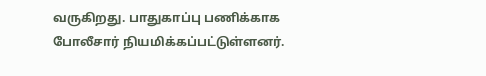வருகிறது. பாதுகாப்பு பணிக்காக போலீசார் நியமிக்கப்பட்டுள்ளனர்.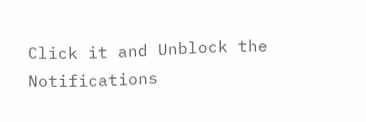Click it and Unblock the Notifications